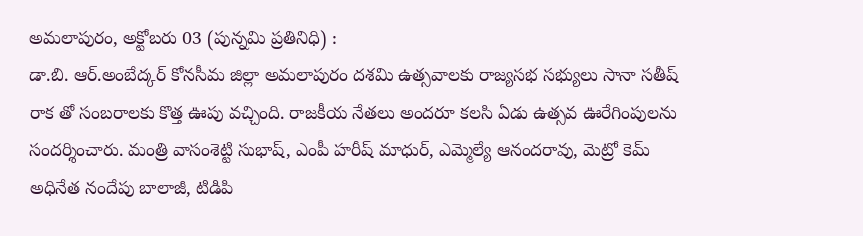అమలాపురం, అక్టోబరు 03 (పున్నమి ప్రతినిధి) :
డా.బి. ఆర్.అంబేద్కర్ కోనసీమ జిల్లా అమలాపురం దశమి ఉత్సవాలకు రాజ్యసభ సభ్యులు సానా సతీష్ రాక తో సంబరాలకు కొత్త ఊపు వచ్చింది. రాజకీయ నేతలు అందరూ కలసి ఏడు ఉత్సవ ఊరేగింపులను సందర్శించారు. మంత్రి వాసంశెట్టి సుభాష్, ఎంపీ హరీష్ మాధుర్, ఎమ్మెల్యే ఆనందరావు, మెట్రో కెమ్ అధినేత నందేపు బాలాజీ, టిడిపి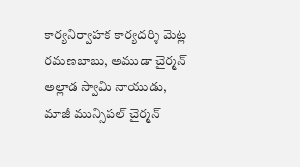కార్యనిర్వాహక కార్యదర్శి మెట్ల రమణబాబు, అముడా చైర్మన్ అల్లాడ స్వామి నాయుడు, మాజీ మున్సిపల్ చైర్మన్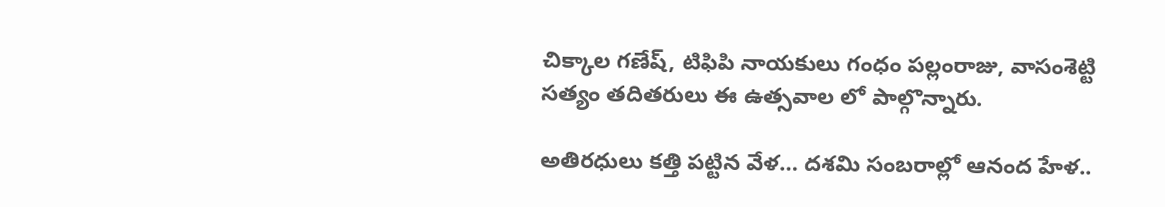చిక్కాల గణేష్, టిఫిపి నాయకులు గంధం పల్లంరాజు, వాసంశెట్టి సత్యం తదితరులు ఈ ఉత్సవాల లో పాల్గొన్నారు.

అతిరధులు కత్తి పట్టిన వేళ… దశమి సంబరాల్లో ఆనంద హేళ..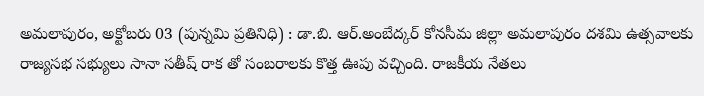అమలాపురం, అక్టోబరు 03 (పున్నమి ప్రతినిధి) : డా.బి. ఆర్.అంబేద్కర్ కోనసీమ జిల్లా అమలాపురం దశమి ఉత్సవాలకు రాజ్యసభ సభ్యులు సానా సతీష్ రాక తో సంబరాలకు కొత్త ఊపు వచ్చింది. రాజకీయ నేతలు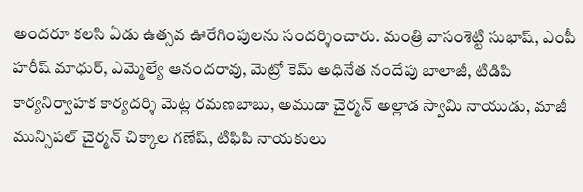అందరూ కలసి ఏడు ఉత్సవ ఊరేగింపులను సందర్శించారు. మంత్రి వాసంశెట్టి సుభాష్, ఎంపీ హరీష్ మాధుర్, ఎమ్మెల్యే ఆనందరావు, మెట్రో కెమ్ అధినేత నందేపు బాలాజీ, టిడిపి కార్యనిర్వాహక కార్యదర్శి మెట్ల రమణబాబు, అముడా చైర్మన్ అల్లాడ స్వామి నాయుడు, మాజీ మున్సిపల్ చైర్మన్ చిక్కాల గణేష్, టిఫిపి నాయకులు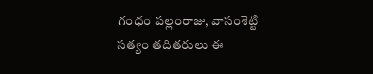గంధం పల్లంరాజు, వాసంశెట్టి సత్యం తదితరులు ఈ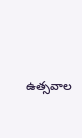ఉత్సవాల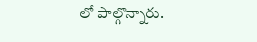లో పాల్గొన్నారు.